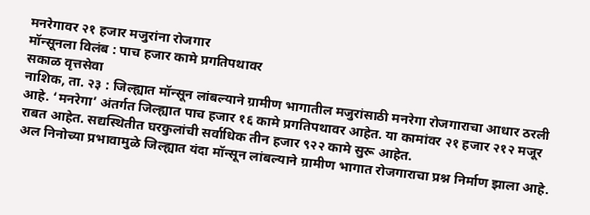मनरेगावर २१ हजार मजुरांना रोजगार
मॉन्सूनला विलंब : पाच हजार कामे प्रगतिपथावर
सकाळ वृत्तसेवा
नाशिक, ता. २३ : जिल्ह्यात मॉन्सून लांबल्याने ग्रामीण भागातील मजुरांसाठी मनरेगा रोजगाराचा आधार ठरली आहे. ‘मनरेगा’ अंतर्गत जिल्ह्यात पाच हजार १६ कामे प्रगतिपथावर आहेत. या कामांवर २१ हजार २१२ मजूर राबत आहेत. सद्यस्थितीत घरकुलांची सर्वाधिक तीन हजार ९२२ कामे सुरू आहेत.
अल निनोच्या प्रभावामुळे जिल्ह्यात यंदा मॉन्सून लांबल्याने ग्रामीण भागात रोजगाराचा प्रश्न निर्माण झाला आहे.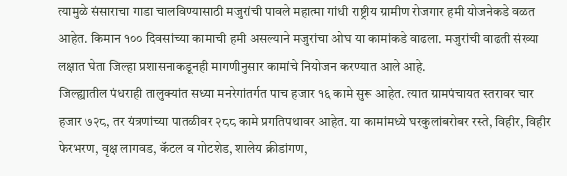त्यामुळे संसाराचा गाडा चालविण्यासाठी मजुरांची पावले महात्मा गांधी राष्ट्रीय ग्रामीण रोजगार हमी योजनेकडे वळत आहेत. किमान १०० दिवसांच्या कामाची हमी असल्याने मजुरांचा ओघ या कामांकडे वाढला. मजुरांची वाढती संख्या लक्षात घेता जिल्हा प्रशासनाकडूनही मागणीनुसार कामांचे नियोजन करण्यात आले आहे.
जिल्ह्यातील पंधराही तालुक्यांत सध्या मनरेगांतर्गत पाच हजार १६ कामे सुरू आहेत. त्यात ग्रामपंचायत स्तरावर चार हजार ७२८, तर यंत्रणांच्या पातळीवर २८८ कामे प्रगतिपथावर आहेत. या कामांमध्ये घरकुलांबरोबर रस्ते, विहीर, विहीर फेरभरण, वृक्ष लागवड, कॅटल व गोटशेड, शालेय क्रीडांगण,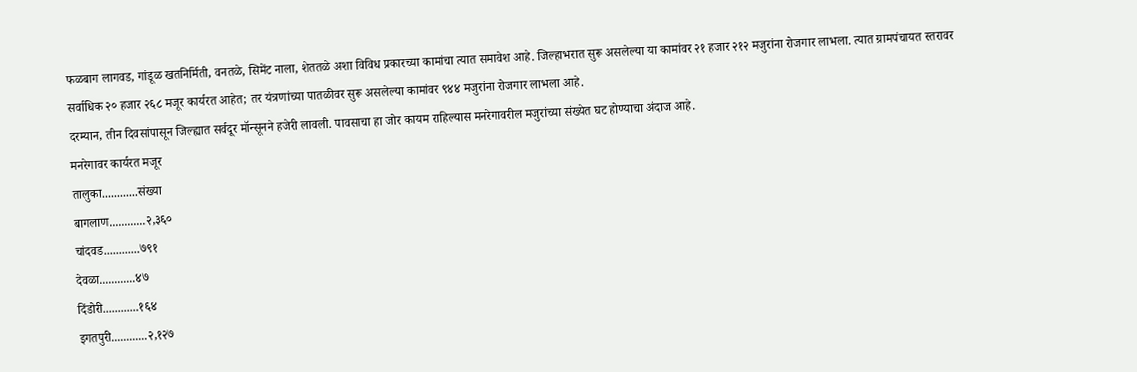फळबाग लागवड, गांडूळ खतनिर्मिती, वनतळे, सिमेंट नाला, शेततळे अशा विविध प्रकारच्या कामांचा त्यात समावेश आहे. जिल्हाभरात सुरू असलेल्या या कामांवर २१ हजार २१२ मजुरांना रोजगार लाभला. त्यात ग्रामपंचायत स्तरावर सर्वाधिक २० हजार २६८ मजूर कार्यरत आहेत; तर यंत्रणांच्या पातळीवर सुरू असलेल्या कामांवर ९४४ मजुरांना रोजगार लाभला आहे.
दरम्यान, तीन दिवसांपासून जिल्ह्यात सर्वदूर मॉन्सूनने हजेरी लावली. पावसाचा हा जोर कायम राहिल्यास मनरेगावरील मजुरांच्या संख्येत घट होण्याचा अंदाज आहे.
मनरेगावर कार्यरत मजूर
तालुका............संख्या
बागलाण............२,३६०
चांदवड............७९१
देवळा............४७
दिंडोरी............१६४
इगतपुरी............२,१२७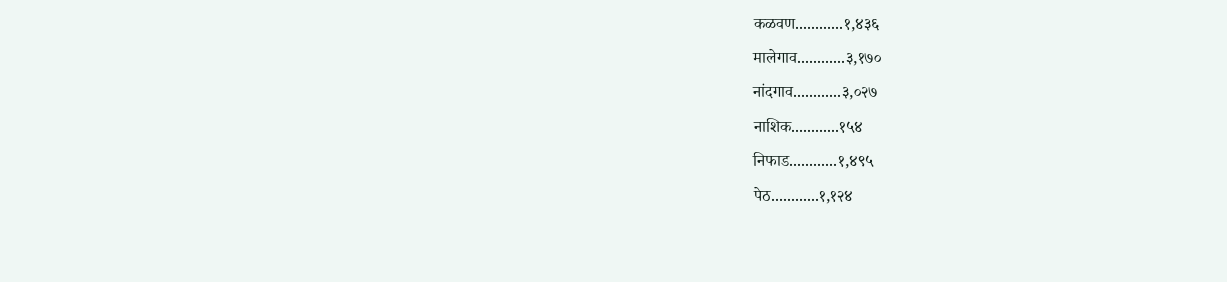कळवण............१,४३६
मालेगाव............३,१७०
नांदगाव............३,०२७
नाशिक............१५४
निफाड............१,४९५
पेठ............१,१२४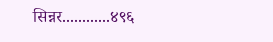सिन्नर............४९६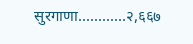सुरगाणा............२,६६७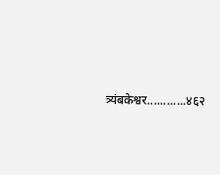त्र्यंबकेश्वर............४६२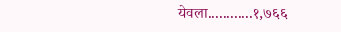येवला............१,७६६